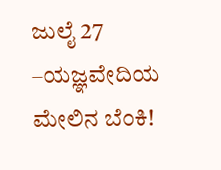ಜುಲೈ 27 –ಯಜ್ಞವೇದಿಯ ಮೇಲಿನ ಬೆಂಕಿ!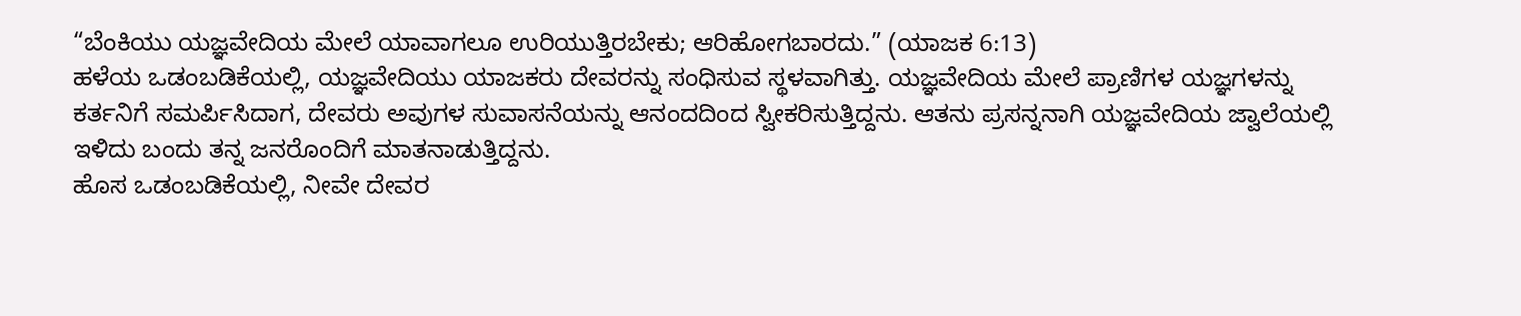“ಬೆಂಕಿಯು ಯಜ್ಞವೇದಿಯ ಮೇಲೆ ಯಾವಾಗಲೂ ಉರಿಯುತ್ತಿರಬೇಕು; ಆರಿಹೋಗಬಾರದು.” (ಯಾಜಕ 6:13)
ಹಳೆಯ ಒಡಂಬಡಿಕೆಯಲ್ಲಿ, ಯಜ್ಞವೇದಿಯು ಯಾಜಕರು ದೇವರನ್ನು ಸಂಧಿಸುವ ಸ್ಥಳವಾಗಿತ್ತು. ಯಜ್ಞವೇದಿಯ ಮೇಲೆ ಪ್ರಾಣಿಗಳ ಯಜ್ಞಗಳನ್ನು ಕರ್ತನಿಗೆ ಸಮರ್ಪಿಸಿದಾಗ, ದೇವರು ಅವುಗಳ ಸುವಾಸನೆಯನ್ನು ಆನಂದದಿಂದ ಸ್ವೀಕರಿಸುತ್ತಿದ್ದನು. ಆತನು ಪ್ರಸನ್ನನಾಗಿ ಯಜ್ಞವೇದಿಯ ಜ್ವಾಲೆಯಲ್ಲಿ ಇಳಿದು ಬಂದು ತನ್ನ ಜನರೊಂದಿಗೆ ಮಾತನಾಡುತ್ತಿದ್ದನು.
ಹೊಸ ಒಡಂಬಡಿಕೆಯಲ್ಲಿ, ನೀವೇ ದೇವರ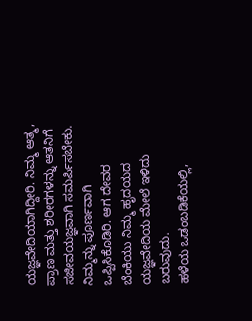ಯಜ್ಞವೇದಿಯಾಗಿದ್ದೀರಿ. ನಿಮ್ಮ ಆತ್ಮ, ಪ್ರಾಣ ಮತ್ತು ಶರೀರಗಳನ್ನು ಆತನಿಗೆ ಸಜೀವಯಜ್ಞವಾಗಿ ಸಮರ್ಪಿಸಬೇಕು. ನಿಮ್ಮನ್ನು ಪೂರ್ಣವಾಗಿ ಒಪ್ಪಿಸಿಕೊಡಿರಿ. ಆಗ ದೇವರ ಬೆಂಕಿಯು ನಿಮ್ಮ ಹೃದಯದ ಯಜ್ಞವೇದಿಯ ಮೇಲೆ ಇಳಿದು ಬರುವುದು.
ಹಳೆಯ ಒಡಂಬಡಿಕೆಯಲ್ಲಿ,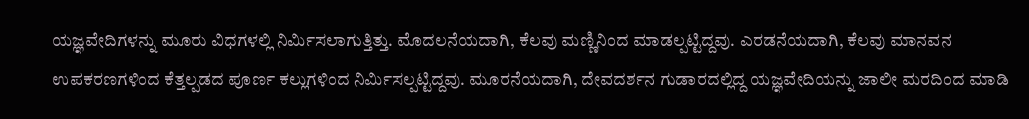ಯಜ್ಞವೇದಿಗಳನ್ನು ಮೂರು ವಿಧಗಳಲ್ಲಿ ನಿರ್ಮಿಸಲಾಗುತ್ತಿತ್ತು. ಮೊದಲನೆಯದಾಗಿ, ಕೆಲವು ಮಣ್ಣಿನಿಂದ ಮಾಡಲ್ಪಟ್ಟಿದ್ದವು. ಎರಡನೆಯದಾಗಿ, ಕೆಲವು ಮಾನವನ ಉಪಕರಣಗಳಿಂದ ಕೆತ್ತಲ್ಪಡದ ಪೂರ್ಣ ಕಲ್ಲುಗಳಿಂದ ನಿರ್ಮಿಸಲ್ಪಟ್ಟಿದ್ದವು. ಮೂರನೆಯದಾಗಿ, ದೇವದರ್ಶನ ಗುಡಾರದಲ್ಲಿದ್ದ ಯಜ್ಞವೇದಿಯನ್ನು ಜಾಲೀ ಮರದಿಂದ ಮಾಡಿ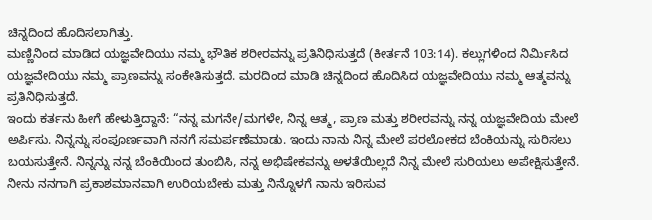ಚಿನ್ನದಿಂದ ಹೊದಿಸಲಾಗಿತ್ತು.
ಮಣ್ಣಿನಿಂದ ಮಾಡಿದ ಯಜ್ಞವೇದಿಯು ನಮ್ಮ ಭೌತಿಕ ಶರೀರವನ್ನು ಪ್ರತಿನಿಧಿಸುತ್ತದೆ (ಕೀರ್ತನೆ 103:14). ಕಲ್ಲುಗಳಿಂದ ನಿರ್ಮಿಸಿದ ಯಜ್ಞವೇದಿಯು ನಮ್ಮ ಪ್ರಾಣವನ್ನು ಸಂಕೇತಿಸುತ್ತದೆ. ಮರದಿಂದ ಮಾಡಿ ಚಿನ್ನದಿಂದ ಹೊದಿಸಿದ ಯಜ್ಞವೇದಿಯು ನಮ್ಮ ಆತ್ಮವನ್ನು ಪ್ರತಿನಿಧಿಸುತ್ತದೆ.
ಇಂದು ಕರ್ತನು ಹೀಗೆ ಹೇಳುತ್ತಿದ್ದಾನೆ: “ನನ್ನ ಮಗನೇ/ಮಗಳೇ, ನಿನ್ನ ಆತ್ಮ, ಪ್ರಾಣ ಮತ್ತು ಶರೀರವನ್ನು ನನ್ನ ಯಜ್ಞವೇದಿಯ ಮೇಲೆ ಅರ್ಪಿಸು. ನಿನ್ನನ್ನು ಸಂಪೂರ್ಣವಾಗಿ ನನಗೆ ಸಮರ್ಪಣೆಮಾಡು. ಇಂದು ನಾನು ನಿನ್ನ ಮೇಲೆ ಪರಲೋಕದ ಬೆಂಕಿಯನ್ನು ಸುರಿಸಲು ಬಯಸುತ್ತೇನೆ. ನಿನ್ನನ್ನು ನನ್ನ ಬೆಂಕಿಯಿಂದ ತುಂಬಿಸಿ, ನನ್ನ ಅಭಿಷೇಕವನ್ನು ಅಳತೆಯಿಲ್ಲದೆ ನಿನ್ನ ಮೇಲೆ ಸುರಿಯಲು ಅಪೇಕ್ಷಿಸುತ್ತೇನೆ. ನೀನು ನನಗಾಗಿ ಪ್ರಕಾಶಮಾನವಾಗಿ ಉರಿಯಬೇಕು ಮತ್ತು ನಿನ್ನೊಳಗೆ ನಾನು ಇರಿಸುವ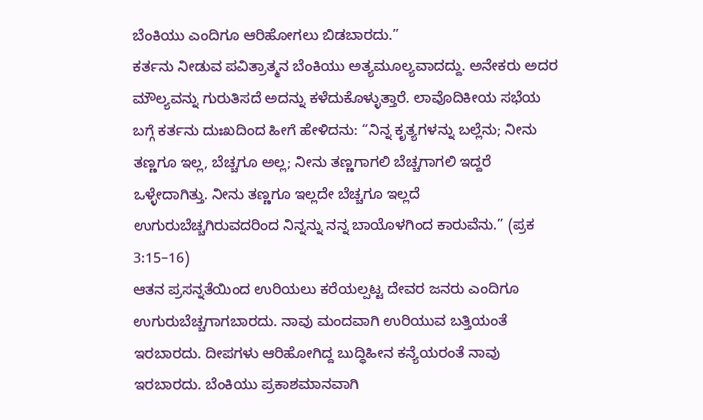ಬೆಂಕಿಯು ಎಂದಿಗೂ ಆರಿಹೋಗಲು ಬಿಡಬಾರದು.”
ಕರ್ತನು ನೀಡುವ ಪವಿತ್ರಾತ್ಮನ ಬೆಂಕಿಯು ಅತ್ಯಮೂಲ್ಯವಾದದ್ದು. ಅನೇಕರು ಅದರ ಮೌಲ್ಯವನ್ನು ಗುರುತಿಸದೆ ಅದನ್ನು ಕಳೆದುಕೊಳ್ಳುತ್ತಾರೆ. ಲಾವೊದಿಕೀಯ ಸಭೆಯ ಬಗ್ಗೆ ಕರ್ತನು ದುಃಖದಿಂದ ಹೀಗೆ ಹೇಳಿದನು: “ನಿನ್ನ ಕೃತ್ಯಗಳನ್ನು ಬಲ್ಲೆನು; ನೀನು ತಣ್ಣಗೂ ಇಲ್ಲ, ಬೆಚ್ಚಗೂ ಅಲ್ಲ; ನೀನು ತಣ್ಣಗಾಗಲಿ ಬೆಚ್ಚಗಾಗಲಿ ಇದ್ದರೆ ಒಳ್ಳೇದಾಗಿತ್ತು. ನೀನು ತಣ್ಣಗೂ ಇಲ್ಲದೇ ಬೆಚ್ಚಗೂ ಇಲ್ಲದೆ ಉಗುರುಬೆಚ್ಚಗಿರುವದರಿಂದ ನಿನ್ನನ್ನು ನನ್ನ ಬಾಯೊಳಗಿಂದ ಕಾರುವೆನು.” (ಪ್ರಕ 3:15–16)
ಆತನ ಪ್ರಸನ್ನತೆಯಿಂದ ಉರಿಯಲು ಕರೆಯಲ್ಪಟ್ಟ ದೇವರ ಜನರು ಎಂದಿಗೂ ಉಗುರುಬೆಚ್ಚಗಾಗಬಾರದು. ನಾವು ಮಂದವಾಗಿ ಉರಿಯುವ ಬತ್ತಿಯಂತೆ ಇರಬಾರದು. ದೀಪಗಳು ಆರಿಹೋಗಿದ್ದ ಬುದ್ಧಿಹೀನ ಕನ್ಯೆಯರಂತೆ ನಾವು ಇರಬಾರದು. ಬೆಂಕಿಯು ಪ್ರಕಾಶಮಾನವಾಗಿ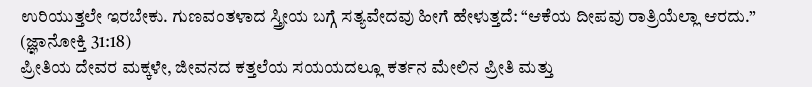ಉರಿಯುತ್ತಲೇ ಇರಬೇಕು. ಗುಣವಂತಳಾದ ಸ್ತ್ರೀಯ ಬಗ್ಗೆ ಸತ್ಯವೇದವು ಹೀಗೆ ಹೇಳುತ್ತದೆ: “ಆಕೆಯ ದೀಪವು ರಾತ್ರಿಯೆಲ್ಲಾ ಆರದು.” (ಜ್ಞಾನೋಕ್ತಿ 31:18)
ಪ್ರೀತಿಯ ದೇವರ ಮಕ್ಕಳೇ, ಜೀವನದ ಕತ್ತಲೆಯ ಸಯಯದಲ್ಲೂ ಕರ್ತನ ಮೇಲಿನ ಪ್ರೀತಿ ಮತ್ತು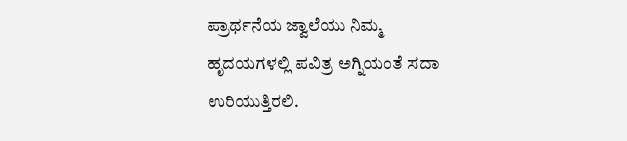ಪ್ರಾರ್ಥನೆಯ ಜ್ವಾಲೆಯು ನಿಮ್ಮ ಹೃದಯಗಳಲ್ಲಿ ಪವಿತ್ರ ಅಗ್ನಿಯಂತೆ ಸದಾ ಉರಿಯುತ್ತಿರಲಿ.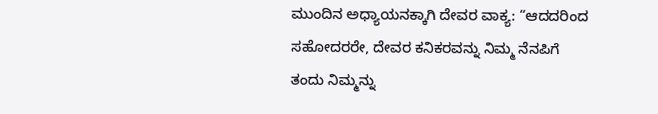ಮುಂದಿನ ಅಧ್ಯಾಯನಕ್ಕಾಗಿ ದೇವರ ವಾಕ್ಯ: “ಆದದರಿಂದ ಸಹೋದರರೇ, ದೇವರ ಕನಿಕರವನ್ನು ನಿಮ್ಮ ನೆನಪಿಗೆ ತಂದು ನಿಮ್ಮನ್ನು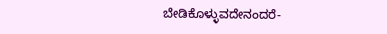ಬೇಡಿಕೊಳ್ಳುವದೇನಂದರೆ-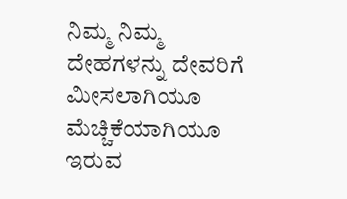ನಿಮ್ಮ ನಿಮ್ಮ ದೇಹಗಳನ್ನು ದೇವರಿಗೆ ಮೀಸಲಾಗಿಯೂ ಮೆಚ್ಚಿಕೆಯಾಗಿಯೂ ಇರುವ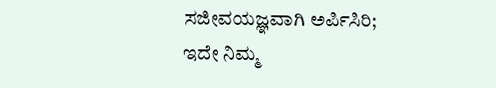ಸಜೀವಯಜ್ಞವಾಗಿ ಅರ್ಪಿಸಿರಿ; ಇದೇ ನಿಮ್ಮ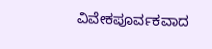ವಿವೇಕಪೂರ್ವಕವಾದ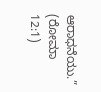ಆರಾಧನೆಯು.” (ರೋಮಾ 12:1)